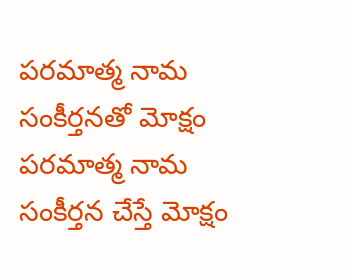పరమాత్మ నామ సంకీర్తనతో మోక్షం
పరమాత్మ నామ సంకీర్తన చేస్తే మోక్షం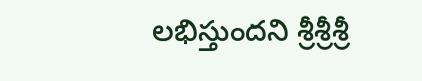లభిస్తుందని శ్రీశ్రీశ్రీ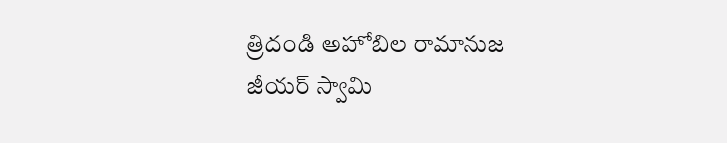త్రిదండి అహోబిల రామానుజ జీయర్ స్వామి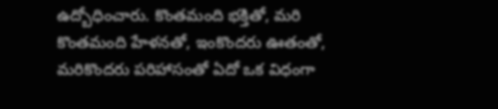ఉద్బోధించారు. కొంతమంది భక్తితో, మరి కొంతమంది హేళనతో, ఇంకొందరు ఊతంతో, మరికొందరు పరిహాసంతో ఏదో ఒక విధంగా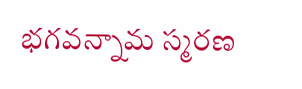భగవన్నామ స్మరణ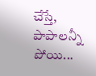చేస్తే, పాపాలన్నీ పోయి...